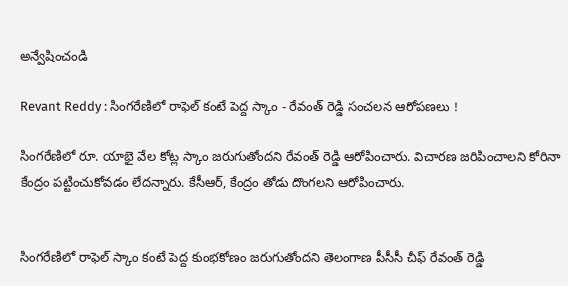అన్వేషించండి

Revant Reddy : సింగరేణిలో రాఫెల్ కంటే పెద్ద స్కాం - రేవంత్ రెడ్డి సంచలన ఆరోపణలు !

సింగరేణిలో రూ. యాభై వేల కోట్ల స్కాం జరుగుతోందని రేవంత్ రెడ్డి ఆరోపించారు. విచారణ జరిపించాలని కోరినా కేంద్రం పట్టించుకోవడం లేదన్నారు. కేసీఆర్, కేంద్రం తోడు దొంగలని ఆరోపించారు.


సింగరేణిలో రాఫెల్ స్కాం కంటే పెద్ద కుంభకోణం జరుగుతోందని తెలంగాణ పీసీసీ చీఫ్ రేవంత్ రెడ్డి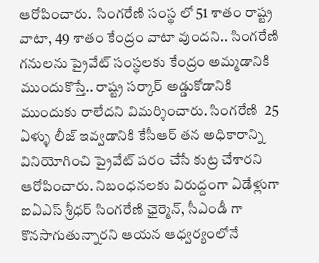ఆరోపించారు.  సింగరేణి సంస్థ లో 51 శాతం రాష్ట్ర వాటా, 49 శాతం కేంద్రం వాటా వుందని.. సింగరేణి గనులను ప్రైవేట్ సంస్థలకు కేంద్రం అమ్మడానికి ముందుకొస్తే.. రాష్ట్ర సర్కార్ అడ్డుకోడానికి ముందుకు రాలేదని విమర్శించారు. సింగరేణి  25 ఏళ్ళు లీజ్ ఇవ్వడానికి కేసీఆర్ తన అధికారాన్ని వినియోగించి ప్రైవేట్ పరం చేసే కుట్ర చేశారని ఆరోపించారు. నిబంధనలకు విరుద్దంగా ఏడేళ్లుగా ఐఏఎస్ శ్రీధర్ సింగరేణి ఛైర్మెన్, సీఎండీ గా కొనసాగుతున్నారని ఆయన ఆధ్వర్యంలోనే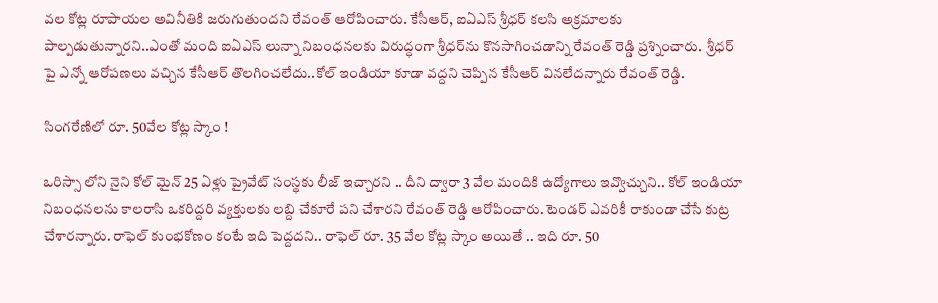వల కోట్ల రూపాయల అవినీతికి జరుగుతుందని రేవంత్ ఆరోపించారు. కేసీఆర్, ఐఏఎస్ శ్రీధర్ కలసి అక్రమాలకు పాల్పడుతున్నారని..ఎంతో మంది ఐఏఎస్ లున్నా నిబంధనలకు విరుద్ధంగా శ్రీధర్‌ను కొనసాగించడాన్ని రేవంత్ రెడ్డి ప్రశ్నించారు.  శ్రీధర్ పై ఎన్నో ఆరోపణలు వచ్చిన కేసీఆర్ తొలగించలేదు..కోల్ ఇండియా కూడా వద్దని చెప్పిన కేసీఆర్ వినలేదన్నారు రేవంత్ రెడ్డి.

సింగరేణిలో రూ. 50వేల కోట్ల స్కాం !

ఒరిస్సా లోని నైని కోల్ మైన్ 25 ఏళ్లు ప్రైవేట్ సంస్థకు లీజ్ ఇచ్చారని .. దీని ద్వారా 3 వేల మందికి ఉద్యోగాలు ఇవ్వొచ్చుని.. కోల్ ఇండియా నిబంధనలను కాలరాసి ఒకరిద్దరి వ్యక్తులకు లబ్ది చేకూరే పని చేశారని రేవంత్ రెడ్డి ఆరోపించారు. టెండర్ ఎవరికీ రాకుండా చేసే కుట్ర చేశారన్నారు. రాఫెల్ కుంభకోణం కంటే ఇది పెద్దదని.. రాఫెల్ రూ. 35 వేల కోట్ల స్కాం అయితే .. ఇది రూ. 50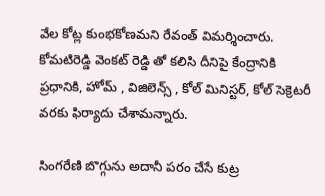వేల కోట్ల కుంభకోణమని రేవంత్ విమర్శించారు.  కోమటిరెడ్డి వెంకట్ రెడ్డి తో కలిసి దీనిపై కేంద్రానికి ప్రధానికి, హోమ్ , విజిలెన్స్ , కోల్ మినిస్టర్, కోల్ సెక్రెటరీ వరకు ఫిర్యాదు చేశామన్నారు.

సింగరేణి బొగ్గును అదానీ పరం చేసే కుట్ర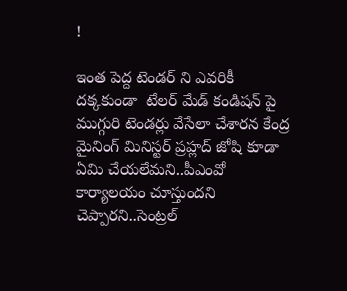!

ఇంత పెద్ద టెండర్ ని ఎవరికీ దక్కకుండా  టేలర్ మేడ్ కండిషన్ పై ముగ్గురి టెండర్లు వేసేలా చేశారన కేంద్ర మైనింగ్ మినిస్టర్ ప్రహ్లద్ జోషి కూడా ఏమి చేయలేమని..పీఎంవో కార్యాలయం చూస్తుందని చెప్పారని..సెంట్రల్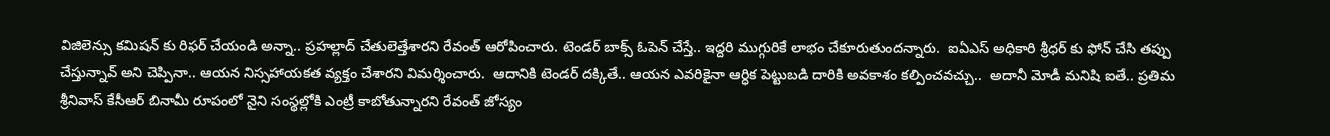విజిలెన్సు కమిషన్ కు రిఫర్ చేయండి అన్నా.. ప్రహల్లాద్ చేతులెత్తేశారని రేవంత్ ఆరోపించారు. టెండర్ బాక్స్ ఓపెన్ చేస్తే.. ఇద్దరి ముగ్గురికే లాభం చేకూరుతుందన్నారు.  ఐఏఎస్ అధికారి శ్రీధర్ కు ఫోన్ చేసి తప్పు చేస్తున్నావ్ అని చెప్పినా.. ఆయన నిస్సహాయకత వ్యక్తం చేశారని విమర్శించారు.  ఆదానికి టెండర్ దక్కితే.. ఆయన ఎవరికైనా ఆర్ధిక పెట్టుబడి దారికి అవకాశం కల్పించవచ్చు..  అదానీ మోడీ మనిషి ఐతే.. ప్రతిమ శ్రీనివాస్ కేసీఆర్ బినామీ రూపంలో నైని సంస్థల్లోకి ఎంట్రీ కాబోతున్నారని రేవంత్ జోస్యం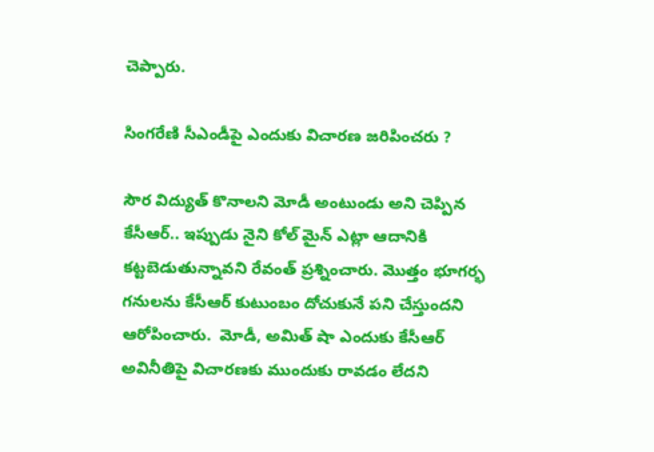చెప్పారు.

సింగరేణి సీఎండీపై ఎందుకు విచారణ జరిపించరు ?

సౌర విద్యుత్ కొనాలని మోడీ అంటుండు అని చెప్పిన కేసీఆర్.. ఇప్పుడు నైని కోల్ మైన్ ఎట్లా ఆదానికి కట్టబెడుతున్నావని రేవంత్ ప్రశ్నించారు. మొత్తం భూగర్భ గనులను కేసీఆర్ కుటుంబం దోచుకునే పని చేస్తుందని ఆరోపించారు.  మోడీ, అమిత్ షా ఎందుకు కేసీఆర్ అవినీతిపై విచారణకు ముందుకు రావడం లేదని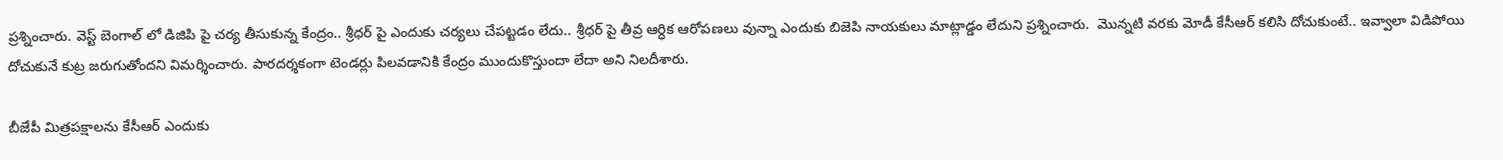ప్రశ్నించారు. వెస్ట్ బెంగాల్ లో డిజిపి పై చర్య తీసుకున్న కేంద్రం.. శ్రీధర్ పై ఎందుకు చర్యలు చేపట్టడం లేదు.. శ్రీధర్ పై తీవ్ర ఆర్ధిక ఆరోపణలు వున్నా ఎందుకు బిజెపి నాయకులు మాట్లాడ్డం లేదుని ప్రశ్నించారు.  మొన్నటి వరకు మోడీ కేసీఆర్ కలిసి దోచుకుంటే.. ఇవ్వాలా విడిపోయి దోచుకునే కుట్ర జరుగుతోందని విమర్శించారు. పారదర్శకంగా టెండర్లు పిలవడానికి కేంద్రం ముందుకొస్తుందా లేదా అని నిలదీశారు.

బీజేపీ మిత్రపక్షాలను కేసీఆర్ ఎందుకు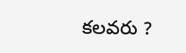కలవరు ?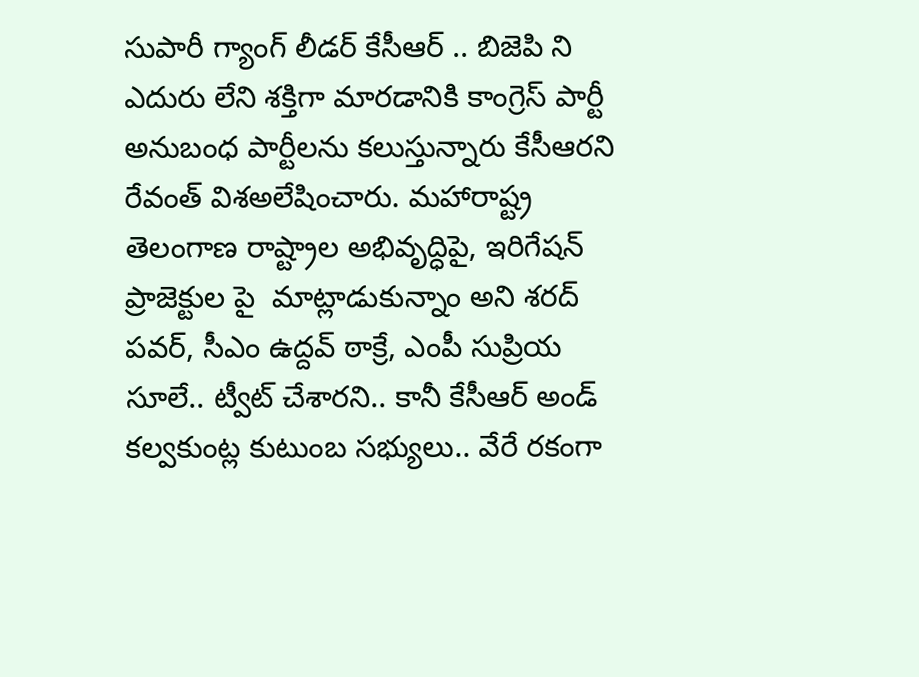సుపారీ గ్యాంగ్ లీడర్ కేసీఆర్ .. బిజెపి ని ఎదురు లేని శక్తిగా మారడానికి కాంగ్రెస్ పార్టీ అనుబంధ పార్టీలను కలుస్తున్నారు కేసీఆరని రేవంత్ విశఅలేషించారు. మహారాష్ట్ర తెలంగాణ రాష్ట్రాల అభివృద్ధిపై, ఇరిగేషన్ ప్రాజెక్టుల పై  మాట్లాడుకున్నాం అని శరద్ పవర్, సీఎం ఉద్దవ్ ఠాక్రే, ఎంపీ సుప్రియ సూలే.. ట్వీట్ చేశారని.. కానీ కేసీఆర్ అండ్ కల్వకుంట్ల కుటుంబ సభ్యులు.. వేరే రకంగా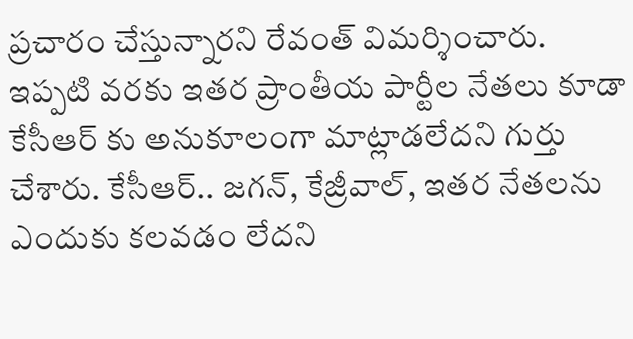ప్రచారం చేస్తున్నారని రేవంత్ విమర్శించారు.  ఇప్పటి వరకు ఇతర ప్రాంతీయ పార్టీల నేతలు కూడా కేసీఆర్ కు అనుకూలంగా మాట్లాడలేదని గుర్తు చేశారు. కేసీఆర్.. జగన్, కేజ్రీవాల్, ఇతర నేతలను ఎందుకు కలవడం లేదని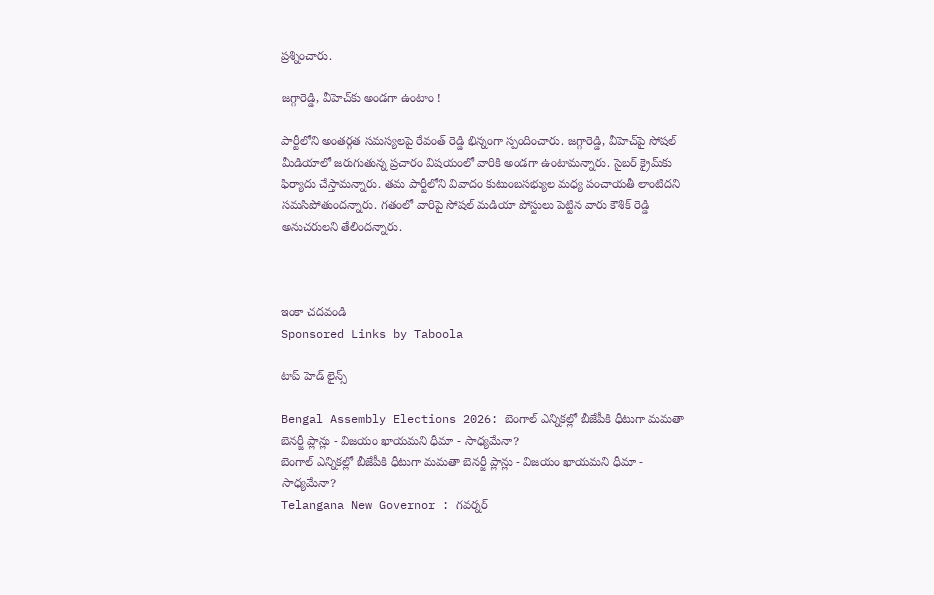ప్రశ్నించారు.

జగ్గారెడ్డి, వీహెచ్‌కు అండగా ఉంటాం !

పార్టీలోని అంతర్గత సమస్యలపై రేవంత్ రెడ్డి భిన్నంగా స్పందించారు. జగ్గారెడ్డి, వీహెచ్‌పై సోషల్ మీడియాలో జరుగుతున్న ప్రచారం విషయంలో వారికి అండగా ఉంటామన్నారు. సైబర్ క్రైమ్‌కు ఫిర్యాదు చేస్తామన్నారు. తమ పార్టీలోని వివాదం కుటుంబసభ్యుల మధ్య పంచాయతీ లాంటిదని సమసిపోతుందన్నారు. గతంలో వారిపై సోషల్ మడియా పోస్టులు పెట్టిన వారు కౌశిక్ రెడ్డి అనుచరులని తేలిందన్నారు.



ఇంకా చదవండి
Sponsored Links by Taboola

టాప్ హెడ్ లైన్స్

Bengal Assembly Elections 2026: బెంగాల్ ఎన్నికల్లో బీజేపీకి ధీటుగా మమతా బెనర్జీ ప్లాన్లు - విజయం ఖాయమని ధీమా - సాధ్యమేనా?
బెంగాల్ ఎన్నికల్లో బీజేపీకి ధీటుగా మమతా బెనర్జీ ప్లాన్లు - విజయం ఖాయమని ధీమా - సాధ్యమేనా?
Telangana New Governor : గవర్నర్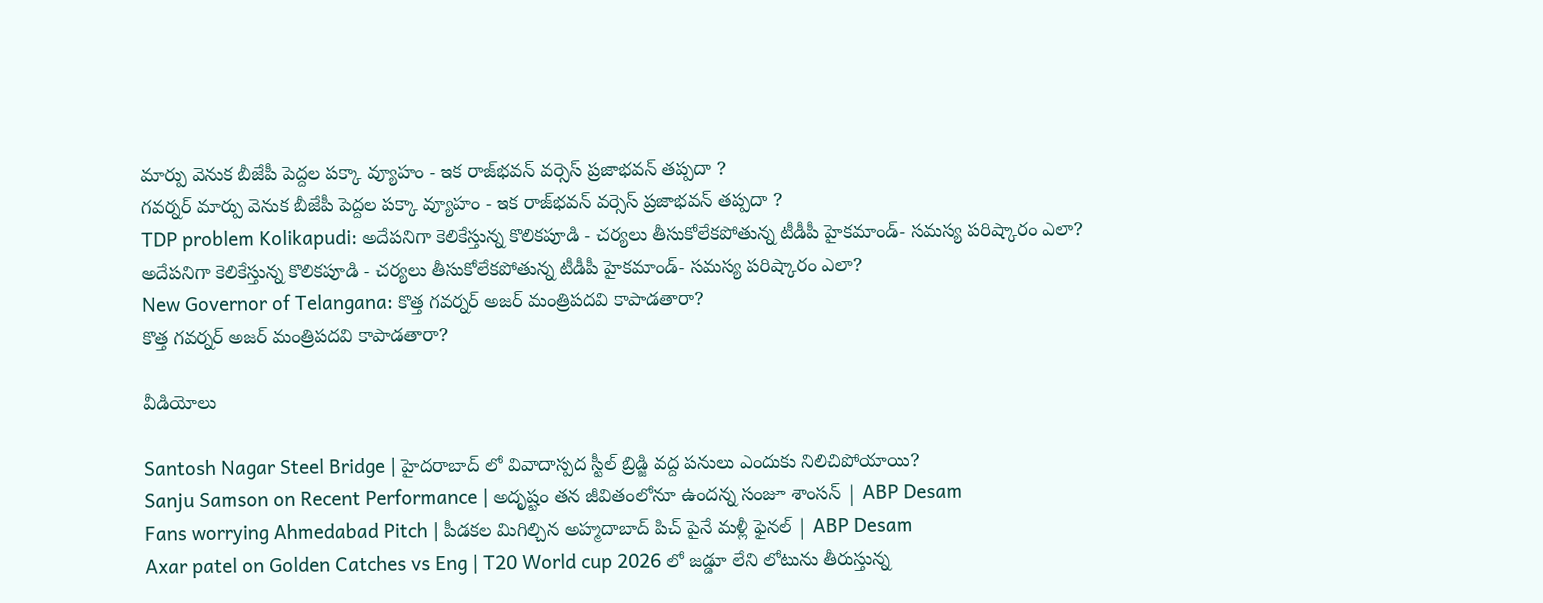మార్పు వెనుక బీజేపీ పెద్దల పక్కా వ్యూహం - ఇక రాజ్‌భవన్ వర్సెస్ ప్రజాభవన్ తప్పదా ?
గవర్నర్ మార్పు వెనుక బీజేపీ పెద్దల పక్కా వ్యూహం - ఇక రాజ్‌భవన్ వర్సెస్ ప్రజాభవన్ తప్పదా ?
TDP problem Kolikapudi: అదేపనిగా కెలికేస్తున్న కొలికపూడి - చర్యలు తీసుకోలేకపోతున్న టీడీపీ హైకమాండ్- సమస్య పరిష్కారం ఎలా?
అదేపనిగా కెలికేస్తున్న కొలికపూడి - చర్యలు తీసుకోలేకపోతున్న టీడీపీ హైకమాండ్- సమస్య పరిష్కారం ఎలా?
New Governor of Telangana: కొత్త గవర్నర్ అజర్ మంత్రిపదవి కాపాడతారా?
కొత్త గవర్నర్ అజర్ మంత్రిపదవి కాపాడతారా?

వీడియోలు

Santosh Nagar Steel Bridge | హైదరాబాద్ లో వివాదాస్పద స్టీల్ బ్రిడ్జి వద్ద పనులు ఎందుకు నిలిచిపోయాయి?
Sanju Samson on Recent Performance | అదృష్టం తన జీవితంలోనూ ఉందన్న సంజూ శాంసన్ | ABP Desam
Fans worrying Ahmedabad Pitch | పీడకల మిగిల్చిన అహ్మదాబాద్ పిచ్ పైనే మళ్లీ ఫైనల్ | ABP Desam
Axar patel on Golden Catches vs Eng | T20 World cup 2026 లో జడ్డూ లేని లోటును తీరుస్తున్న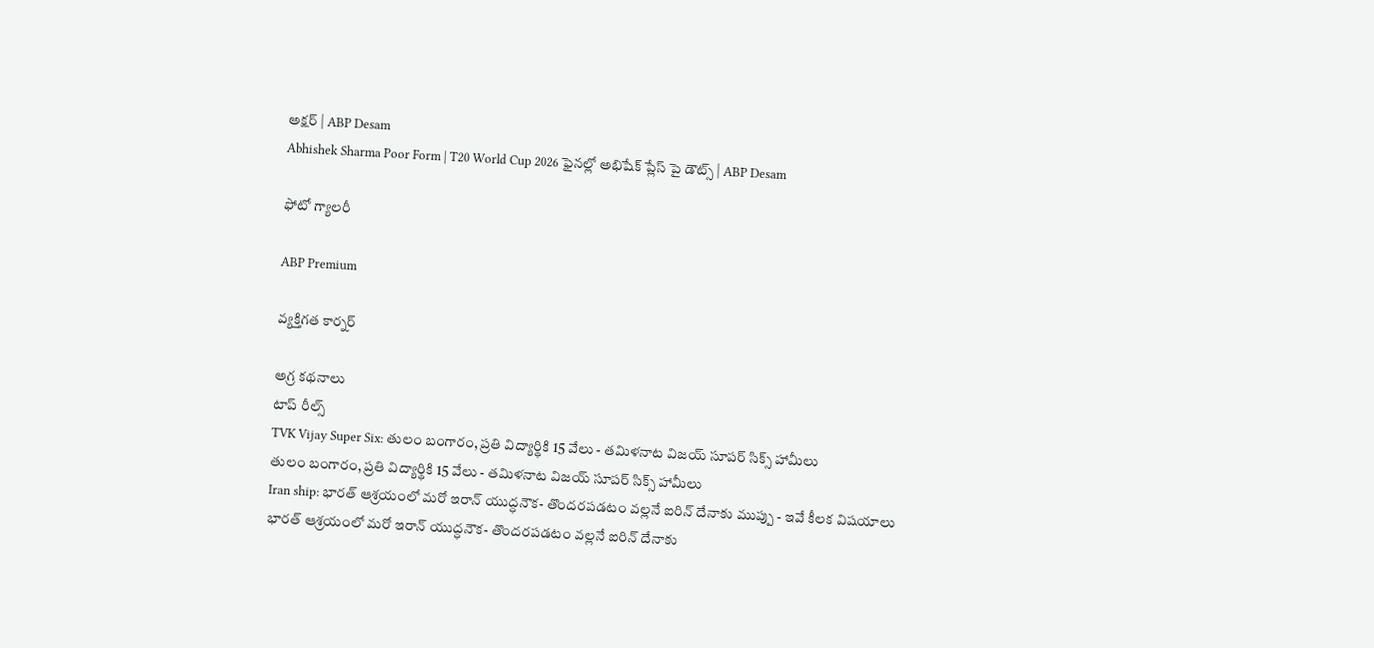అక్షర్ | ABP Desam
Abhishek Sharma Poor Form | T20 World Cup 2026 ఫైనల్లో అభిషేక్ ప్లేస్ పై డౌట్స్ | ABP Desam

ఫోటో గ్యాలరీ

ABP Premium

వ్యక్తిగత కార్నర్

అగ్ర కథనాలు
టాప్ రీల్స్
TVK Vijay Super Six: తులం బంగారం, ప్రతి విద్యార్థికి 15 వేలు - తమిళనాట విజయ్ సూపర్ సిక్స్ హామీలు
తులం బంగారం, ప్రతి విద్యార్థికి 15 వేలు - తమిళనాట విజయ్ సూపర్ సిక్స్ హామీలు
Iran ship: భారత్‌ ఆశ్రయంలో మరో ఇరాన్ యుద్ధనౌక- తొందరపడటం వల్లనే ఐరిన్ దేనాకు ముప్పు - ఇవే కీలక విషయాలు
భారత్‌ ఆశ్రయంలో మరో ఇరాన్ యుద్ధనౌక- తొందరపడటం వల్లనే ఐరిన్ దేనాకు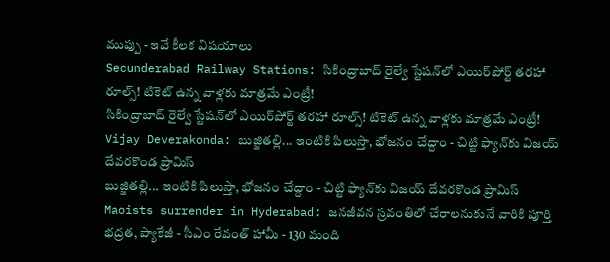ముప్పు - ఇవే కీలక విషయాలు
Secunderabad Railway Stations: సికింద్రాబాద్‌ రైల్వే స్టేషన్‌లో ఎయిర్‌పోర్ట్ తరహా రూల్స్‌! టికెట్ ఉన్న వాళ్లకు మాత్రమే ఎంట్రీ!
సికింద్రాబాద్‌ రైల్వే స్టేషన్‌లో ఎయిర్‌పోర్ట్ తరహా రూల్స్‌! టికెట్ ఉన్న వాళ్లకు మాత్రమే ఎంట్రీ!
Vijay Deverakonda: బుజ్జితల్లి... ఇంటికి పిలుస్తా, భోజనం చేద్దాం - చిట్టి ఫ్యాన్‌కు విజయ్ దేవరకొండ ప్రామిస్
బుజ్జితల్లి... ఇంటికి పిలుస్తా, భోజనం చేద్దాం - చిట్టి ఫ్యాన్‌కు విజయ్ దేవరకొండ ప్రామిస్
Maoists surrender in Hyderabad: జనజీవన స్రవంతిలో చేరాలనుకునే వారికి పూర్తి భద్రత, ప్యాకేజీ - సీఎం రేవంత్ హామీ - 130 మంది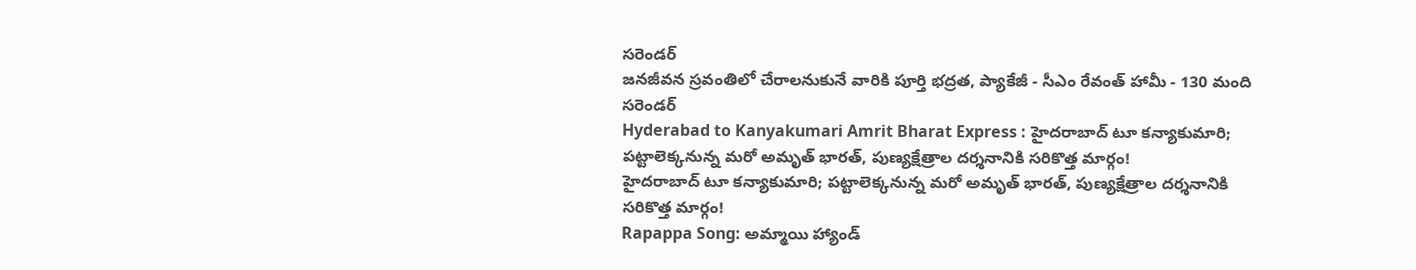సరెండర్
జనజీవన స్రవంతిలో చేరాలనుకునే వారికి పూర్తి భద్రత, ప్యాకేజీ - సీఎం రేవంత్ హామీ - 130 మంది సరెండర్
Hyderabad to Kanyakumari Amrit Bharat Express : హైదరాబాద్‌ టూ కన్యాకుమారి; పట్టాలెక్కనున్న మరో అమృత్‌ భారత్‌, పుణ్యక్షేత్రాల దర్శనానికి సరికొత్త మార్గం!
హైదరాబాద్‌ టూ కన్యాకుమారి; పట్టాలెక్కనున్న మరో అమృత్‌ భారత్‌, పుణ్యక్షేత్రాల దర్శనానికి సరికొత్త మార్గం!
Rapappa Song: అమ్మాయి హ్యాండ్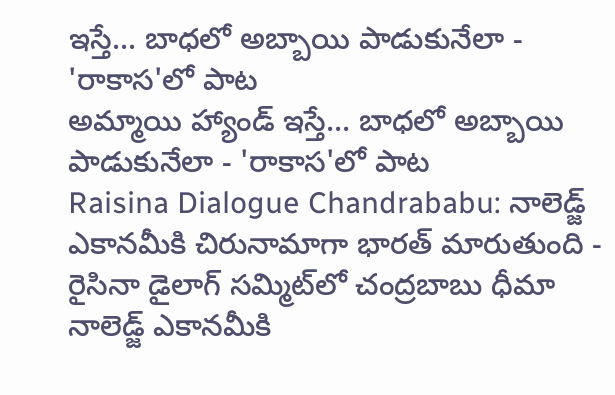ఇస్తే... బాధలో అబ్బాయి పాడుకునేలా - 'రాకాస'లో పాట
అమ్మాయి హ్యాండ్ ఇస్తే... బాధలో అబ్బాయి పాడుకునేలా - 'రాకాస'లో పాట
Raisina Dialogue Chandrababu: నాలెడ్జ్ ఎకానమీకి చిరునామాగా భారత్ మారుతుంది - రైసినా డైలాగ్ సమ్మిట్‌లో చంద్రబాబు ధీమా
నాలెడ్జ్ ఎకానమీకి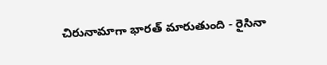చిరునామాగా భారత్ మారుతుంది - రైసినా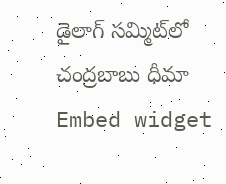డైలాగ్ సమ్మిట్‌లో చంద్రబాబు ధీమా
Embed widget